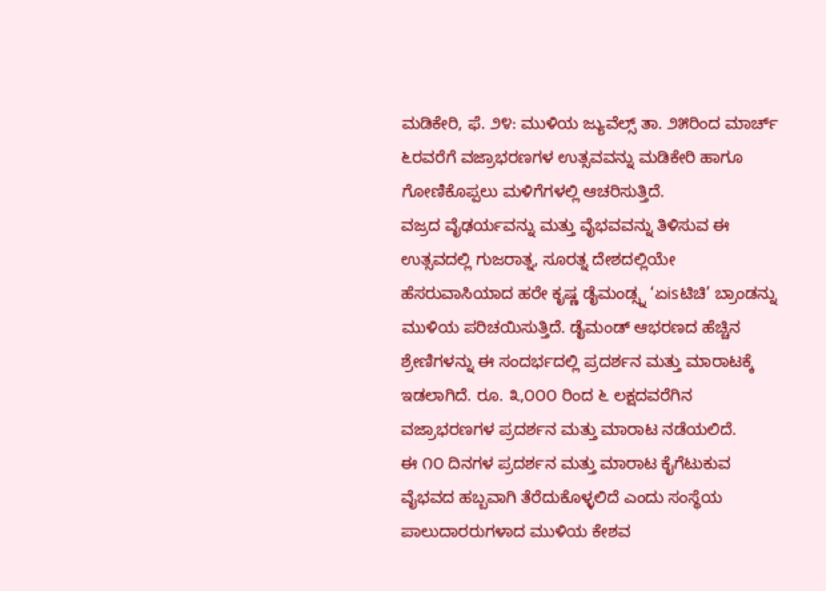ಮಡಿಕೇರಿ, ಫೆ. ೨೪: ಮುಳಿಯ ಜ್ಯುವೆಲ್ಸ್ ತಾ. ೨೫ರಿಂದ ಮಾರ್ಚ್ ೬ರವರೆಗೆ ವಜ್ರಾಭರಣಗಳ ಉತ್ಸವವನ್ನು ಮಡಿಕೇರಿ ಹಾಗೂ ಗೋಣಿಕೊಪ್ಪಲು ಮಳಿಗೆಗಳಲ್ಲಿ ಆಚರಿಸುತ್ತಿದೆ.
ವಜ್ರದ ವೈಢರ್ಯವನ್ನು ಮತ್ತು ವೈಭವವನ್ನು ತಿಳಿಸುವ ಈ ಉತ್ಸವದಲ್ಲಿ ಗುಜರಾತ್ನ, ಸೂರತ್ನ ದೇಶದಲ್ಲಿಯೇ ಹೆಸರುವಾಸಿಯಾದ ಹರೇ ಕೃಷ್ಣ ಡೈಮಂಡ್ಸ್ನ ‘ಏisಟಿಚಿ’ ಬ್ರಾಂಡನ್ನು ಮುಳಿಯ ಪರಿಚಯಿಸುತ್ತಿದೆ. ಡೈಮಂಡ್ ಆಭರಣದ ಹೆಚ್ಚಿನ ಶ್ರೇಣಿಗಳನ್ನು ಈ ಸಂದರ್ಭದಲ್ಲಿ ಪ್ರದರ್ಶನ ಮತ್ತು ಮಾರಾಟಕ್ಕೆ ಇಡಲಾಗಿದೆ. ರೂ. ೩,೦೦೦ ರಿಂದ ೬ ಲಕ್ಷದವರೆಗಿನ ವಜ್ರಾಭರಣಗಳ ಪ್ರದರ್ಶನ ಮತ್ತು ಮಾರಾಟ ನಡೆಯಲಿದೆ.
ಈ ೧೦ ದಿನಗಳ ಪ್ರದರ್ಶನ ಮತ್ತು ಮಾರಾಟ ಕೈಗೆಟುಕುವ ವೈಭವದ ಹಬ್ಬವಾಗಿ ತೆರೆದುಕೊಳ್ಳಲಿದೆ ಎಂದು ಸಂಸ್ಥೆಯ ಪಾಲುದಾರರುಗಳಾದ ಮುಳಿಯ ಕೇಶವ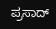ಪ್ರಸಾದ್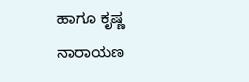ಹಾಗೂ ಕೃಷ್ಣ ನಾರಾಯಣ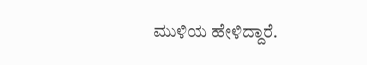ಮುಳಿಯ ಹೇಳಿದ್ದಾರೆ.